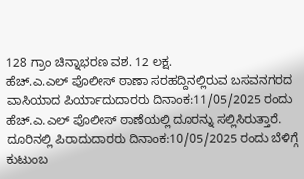128 ಗ್ರಾಂ ಚಿನ್ನಾಭರಣ ವಶ. 12 ಲಕ್ಷ.
ಹೆಚ್.ಎ.ಎಲ್ ಪೊಲೀಸ್ ಠಾಣಾ ಸರಹದ್ದಿನಲ್ಲಿರುವ ಬಸವನಗರದ ವಾಸಿಯಾದ ಪಿರ್ಯಾದುದಾರರು ದಿನಾಂಕ:11/05/2025 ರಂದು ಹೆಚ್.ಎ.ಎಲ್ ಪೊಲೀಸ್ ಠಾಣೆಯಲ್ಲಿ ದೂರನ್ನು ಸಲ್ಲಿಸಿರುತ್ತಾರೆ. ದೂರಿನಲ್ಲಿ ಪಿರಾದುದಾರರು ದಿನಾಂಕ:10/05/2025 ರಂದು ಬೆಳಿಗ್ಗೆ ಕುಟುಂಬ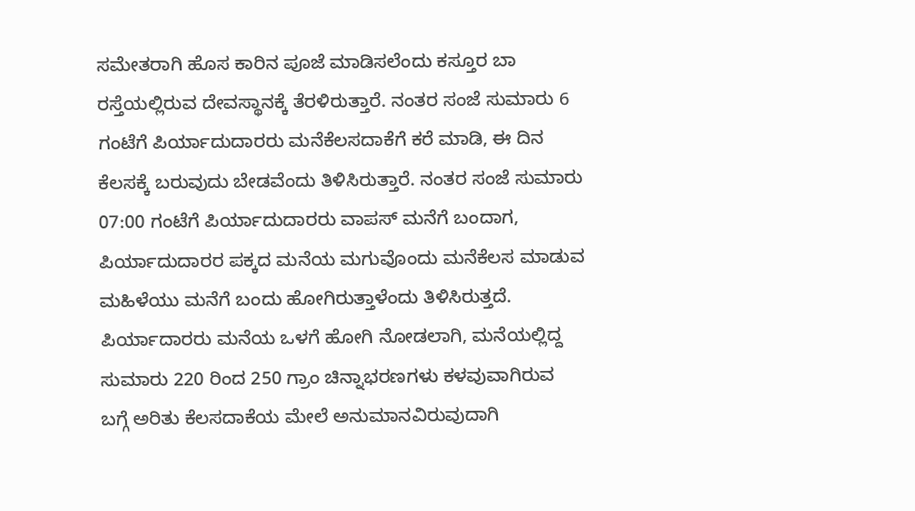ಸಮೇತರಾಗಿ ಹೊಸ ಕಾರಿನ ಪೂಜೆ ಮಾಡಿಸಲೆಂದು ಕಸ್ತೂರ ಬಾ ರಸ್ತೆಯಲ್ಲಿರುವ ದೇವಸ್ಥಾನಕ್ಕೆ ತೆರಳಿರುತ್ತಾರೆ. ನಂತರ ಸಂಜೆ ಸುಮಾರು 6 ಗಂಟೆಗೆ ಪಿರ್ಯಾದುದಾರರು ಮನೆಕೆಲಸದಾಕೆಗೆ ಕರೆ ಮಾಡಿ, ಈ ದಿನ ಕೆಲಸಕ್ಕೆ ಬರುವುದು ಬೇಡವೆಂದು ತಿಳಿಸಿರುತ್ತಾರೆ. ನಂತರ ಸಂಜೆ ಸುಮಾರು 07:00 ಗಂಟೆಗೆ ಪಿರ್ಯಾದುದಾರರು ವಾಪಸ್ ಮನೆಗೆ ಬಂದಾಗ, ಪಿರ್ಯಾದುದಾರರ ಪಕ್ಕದ ಮನೆಯ ಮಗುವೊಂದು ಮನೆಕೆಲಸ ಮಾಡುವ ಮಹಿಳೆಯು ಮನೆಗೆ ಬಂದು ಹೋಗಿರುತ್ತಾಳೆಂದು ತಿಳಿಸಿರುತ್ತದೆ. ಪಿರ್ಯಾದಾರರು ಮನೆಯ ಒಳಗೆ ಹೋಗಿ ನೋಡಲಾಗಿ, ಮನೆಯಲ್ಲಿದ್ದ ಸುಮಾರು 220 ರಿಂದ 250 ಗ್ರಾಂ ಚಿನ್ನಾಭರಣಗಳು ಕಳವುವಾಗಿರುವ ಬಗ್ಗೆ ಅರಿತು ಕೆಲಸದಾಕೆಯ ಮೇಲೆ ಅನುಮಾನವಿರುವುದಾಗಿ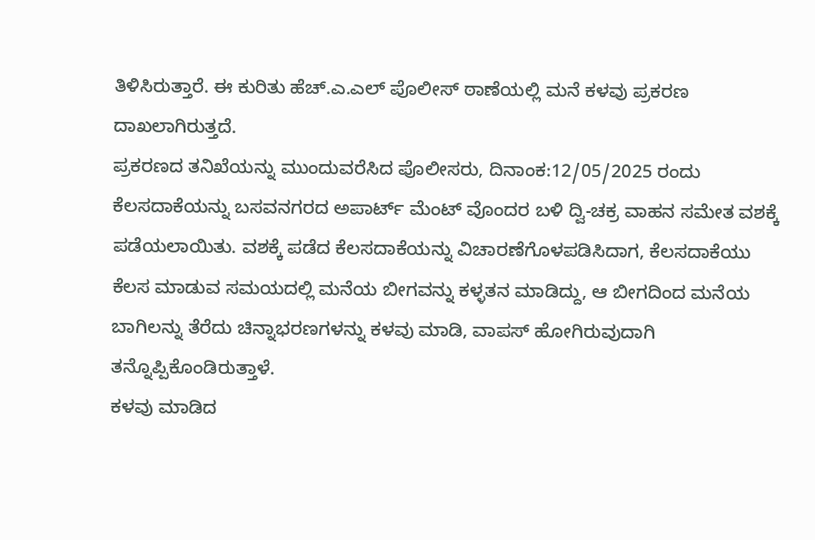ತಿಳಿಸಿರುತ್ತಾರೆ. ಈ ಕುರಿತು ಹೆಚ್.ಎ.ಎಲ್ ಪೊಲೀಸ್ ಠಾಣೆಯಲ್ಲಿ ಮನೆ ಕಳವು ಪ್ರಕರಣ ದಾಖಲಾಗಿರುತ್ತದೆ.
ಪ್ರಕರಣದ ತನಿಖೆಯನ್ನು ಮುಂದುವರೆಸಿದ ಪೊಲೀಸರು, ದಿನಾಂಕ:12/05/2025 ರಂದು ಕೆಲಸದಾಕೆಯನ್ನು ಬಸವನಗರದ ಅಪಾರ್ಟ್ ಮೆಂಟ್ ವೊಂದರ ಬಳಿ ದ್ವಿ-ಚಕ್ರ ವಾಹನ ಸಮೇತ ವಶಕ್ಕೆ ಪಡೆಯಲಾಯಿತು. ವಶಕ್ಕೆ ಪಡೆದ ಕೆಲಸದಾಕೆಯನ್ನು ವಿಚಾರಣೆಗೊಳಪಡಿಸಿದಾಗ, ಕೆಲಸದಾಕೆಯು ಕೆಲಸ ಮಾಡುವ ಸಮಯದಲ್ಲಿ ಮನೆಯ ಬೀಗವನ್ನು ಕಳ್ಳತನ ಮಾಡಿದ್ದು, ಆ ಬೀಗದಿಂದ ಮನೆಯ ಬಾಗಿಲನ್ನು ತೆರೆದು ಚಿನ್ನಾಭರಣಗಳನ್ನು ಕಳವು ಮಾಡಿ, ವಾಪಸ್ ಹೋಗಿರುವುದಾಗಿ ತನ್ನೊಪ್ಪಿಕೊಂಡಿರುತ್ತಾಳೆ.
ಕಳವು ಮಾಡಿದ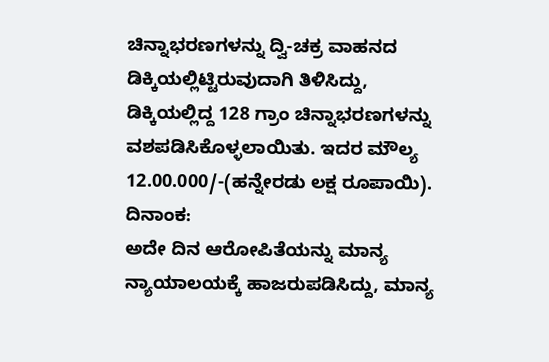ಚಿನ್ನಾಭರಣಗಳನ್ನು ದ್ವಿ-ಚಕ್ರ ವಾಹನದ ಡಿಕ್ಕಿಯಲ್ಲಿಟ್ಟಿರುವುದಾಗಿ ತಿಳಿಸಿದ್ದು, ಡಿಕ್ಕಿಯಲ್ಲಿದ್ದ 128 ಗ್ರಾಂ ಚಿನ್ನಾಭರಣಗಳನ್ನು ವಶಪಡಿಸಿಕೊಳ್ಳಲಾಯಿತು. ಇದರ ಮೌಲ್ಯ 12.00.000/-(ಹನ್ನೇರಡು ಲಕ್ಷ ರೂಪಾಯಿ). ದಿನಾಂಕ:
ಅದೇ ದಿನ ಆರೋಪಿತೆಯನ್ನು ಮಾನ್ಯ ನ್ಯಾಯಾಲಯಕ್ಕೆ ಹಾಜರುಪಡಿಸಿದ್ದು, ಮಾನ್ಯ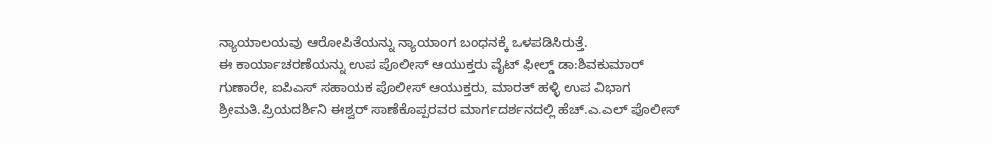ನ್ಯಾಯಾಲಯವು ಆರೋಪಿತೆಯನ್ನು ನ್ಯಾಯಾಂಗ ಬಂಧನಕ್ಕೆ ಒಳಪಡಿಸಿರುತ್ತೆ.
ಈ ಕಾರ್ಯಾಚರಣೆಯನ್ನು ಉಪ ಪೊಲೀಸ್ ಆಯುಕ್ತರು ವೈಟ್ ಫೀಲ್ಡ್ ಡಾ:ಶಿವಕುಮಾರ್ ಗುಣಾರೇ, ಐಪಿಎಸ್ ಸಹಾಯಕ ಪೊಲೀಸ್ ಆಯುಕ್ತರು, ಮಾರತ್ ಹಳ್ಳಿ ಉಪ ವಿಭಾಗ ಶ್ರೀಮತಿ.ಪ್ರಿಯದರ್ಶಿನಿ ಈಶ್ವರ್ ಸಾಣೆಕೊಪ್ಪರವರ ಮಾರ್ಗದರ್ಶನದಲ್ಲಿ ಹೆಚ್.ಎ.ಎಲ್ ಪೊಲೀಸ್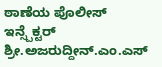ಠಾಣೆಯ ಪೊಲೀಸ್ ಇನ್ಸ್ಪೆಕ್ಟರ್ ಶ್ರೀ.ಅಜರುದ್ದೀನ್.ಎಂ.ಎಸ್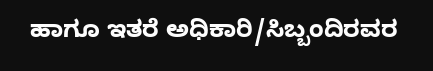ಹಾಗೂ ಇತರೆ ಅಧಿಕಾರಿ/ಸಿಬ್ಬಂದಿರವರ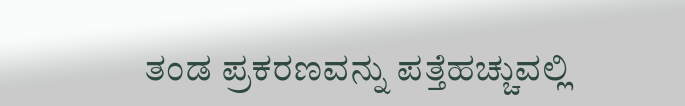ತಂಡ ಪ್ರಕರಣವನ್ನು ಪತ್ತೆಹಚ್ಚುವಲ್ಲಿ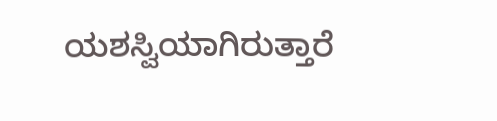ಯಶಸ್ವಿಯಾಗಿರುತ್ತಾರೆ